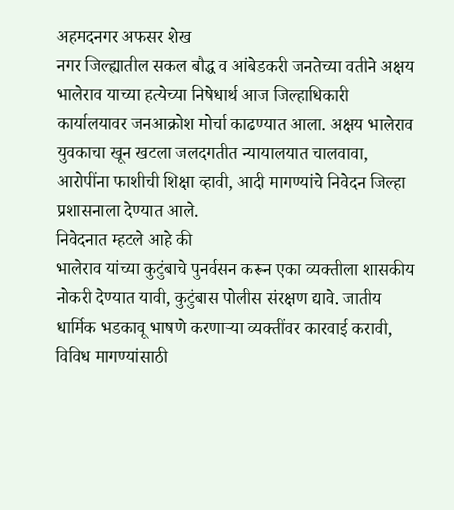अहमदनगर अफसर शेख
नगर जिल्ह्यातील सकल बौद्ध व आंबेडकरी जनतेच्या वतीने अक्षय भालेराव याच्या हत्येच्या निषेधार्थ आज जिल्हाधिकारी कार्यालयावर जनआक्रोश मोर्चा काढण्यात आला. अक्षय भालेराव युवकाचा खून खटला जलदगतीत न्यायालयात चालवावा, आरोपींना फाशीची शिक्षा व्हावी, आदी मागण्यांचे निवेदन जिल्हा प्रशासनाला देण्यात आले.
निवेदनात म्हटले आहे की
भालेराव यांच्या कुटुंबाचे पुनर्वसन करून एका व्यक्तीला शासकीय नोकरी देण्यात यावी, कुटुंबास पोलीस संरक्षण द्यावे. जातीय धार्मिक भडकावू भाषणे करणाऱ्या व्यक्तींवर कारवाई करावी, विविध मागण्यांसाठी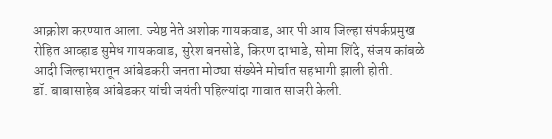आक्रोश करण्यात आला. ज्येष्ठ नेते अशोक गायकवाड, आर पी आय जिल्हा संपर्कप्रमुख रोहित आव्हाड सुमेध गायकवाड, सुरेश बनसोडे, किरण दाभाडे, सोमा शिंदे, संजय कांबळे आदी जिल्हाभरातून आंबेडकरी जनता मोठ्या संख्येने मोर्चात सहभागी झाली होती.
डॉ. बाबासाहेब आंबेडकर यांची जयंती पहिल्यांदा गावात साजरी केली.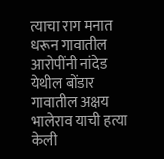त्याचा राग मनात धरून गावातील आरोपींनी नांदेड येथील बोंडार गावातील अक्षय भालेराव याची हत्या केली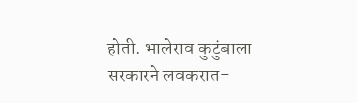होती. भालेराव कुटुंबाला सरकारने लवकरात-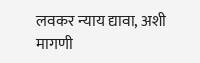लवकर न्याय द्यावा, अशी मागणी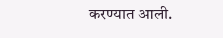करण्यात आली.